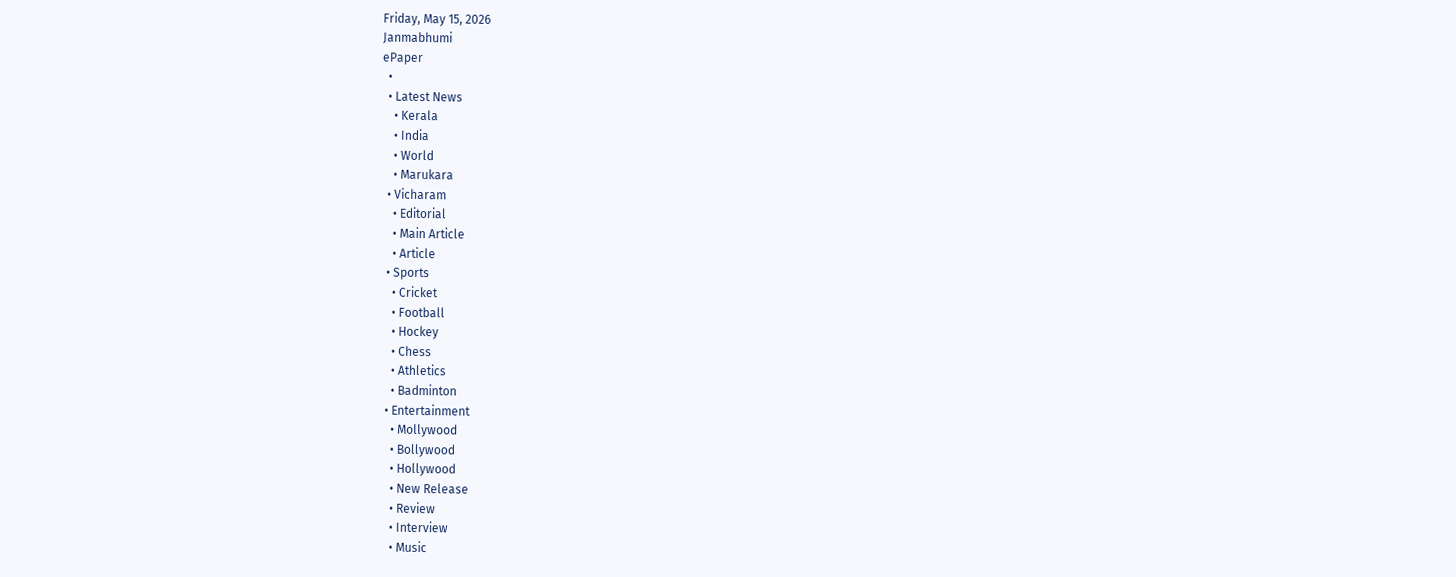Friday, May 15, 2026
Janmabhumi
ePaper
  •
  • Latest News
    • Kerala
    • India
    • World
    • Marukara
  • Vicharam
    • Editorial
    • Main Article
    • Article
  • Sports
    • Cricket
    • Football
    • Hockey
    • Chess
    • Athletics
    • Badminton
  • Entertainment
    • Mollywood
    • Bollywood
    • Hollywood
    • New Release
    • Review
    • Interview
    • Music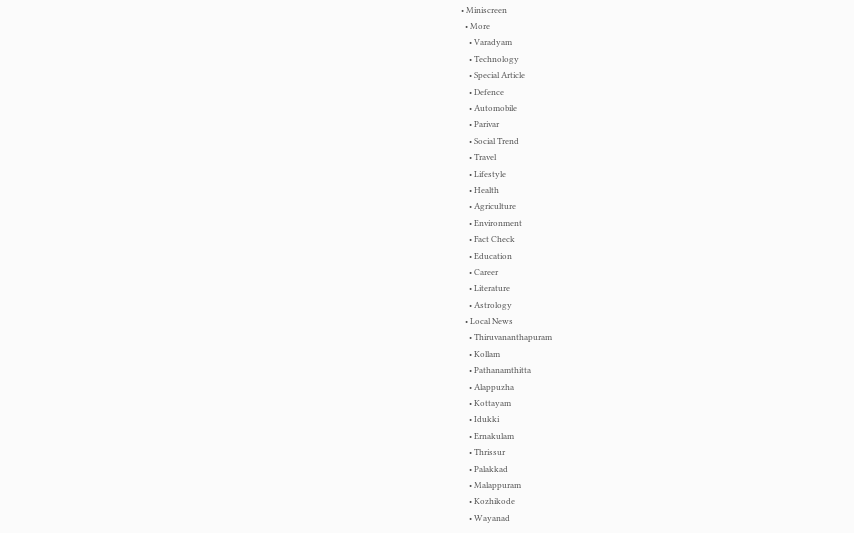• Miniscreen
  • More
    • Varadyam
    • Technology
    • Special Article
    • Defence
    • Automobile
    • Parivar
    • Social Trend
    • Travel
    • Lifestyle
    • Health
    • Agriculture
    • Environment
    • Fact Check
    • Education
    • Career
    • Literature
    • Astrology
  • Local News
    • Thiruvananthapuram
    • Kollam
    • Pathanamthitta
    • Alappuzha
    • Kottayam
    • Idukki
    • Ernakulam
    • Thrissur
    • Palakkad
    • Malappuram
    • Kozhikode
    • Wayanad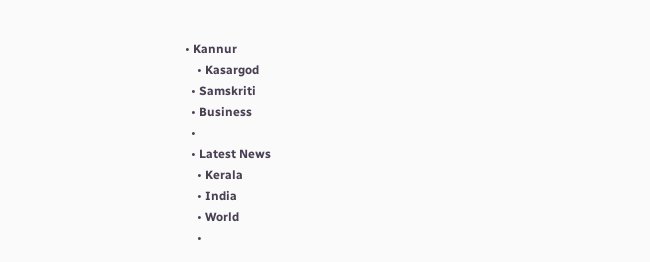• Kannur
    • Kasargod
  • Samskriti
  • Business
  •
  • Latest News
    • Kerala
    • India
    • World
    •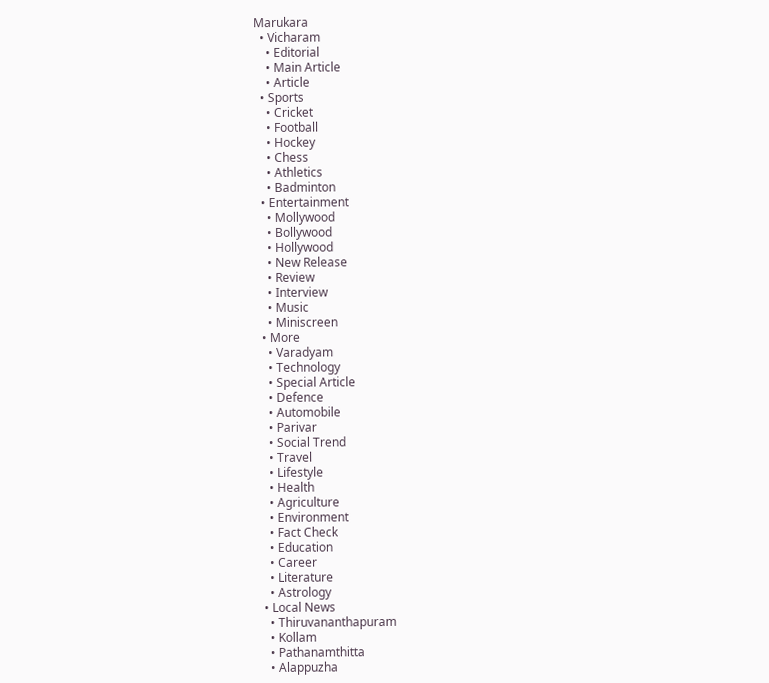Marukara
  • Vicharam
    • Editorial
    • Main Article
    • Article
  • Sports
    • Cricket
    • Football
    • Hockey
    • Chess
    • Athletics
    • Badminton
  • Entertainment
    • Mollywood
    • Bollywood
    • Hollywood
    • New Release
    • Review
    • Interview
    • Music
    • Miniscreen
  • More
    • Varadyam
    • Technology
    • Special Article
    • Defence
    • Automobile
    • Parivar
    • Social Trend
    • Travel
    • Lifestyle
    • Health
    • Agriculture
    • Environment
    • Fact Check
    • Education
    • Career
    • Literature
    • Astrology
  • Local News
    • Thiruvananthapuram
    • Kollam
    • Pathanamthitta
    • Alappuzha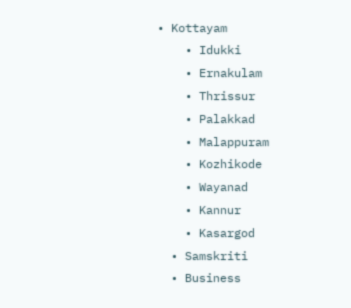• Kottayam
    • Idukki
    • Ernakulam
    • Thrissur
    • Palakkad
    • Malappuram
    • Kozhikode
    • Wayanad
    • Kannur
    • Kasargod
  • Samskriti
  • Business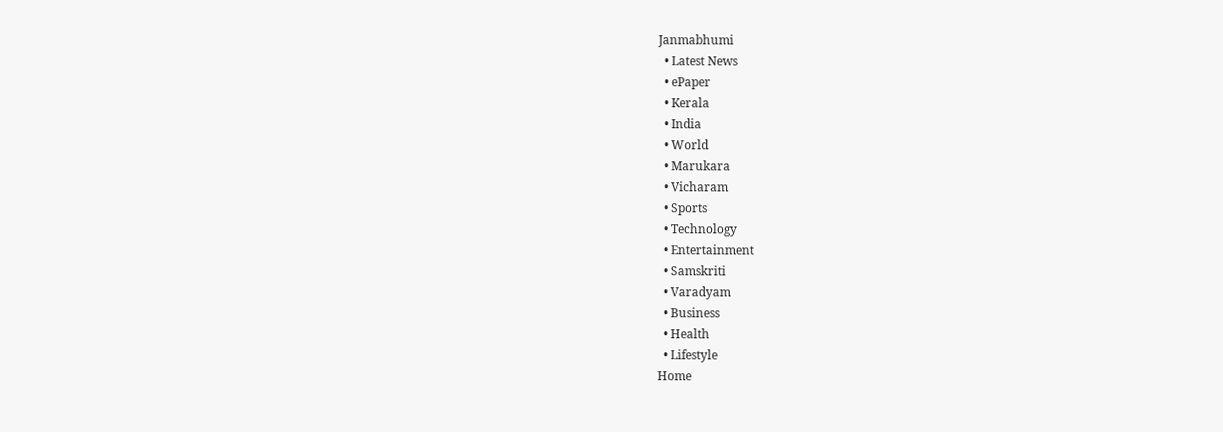Janmabhumi
  • Latest News
  • ePaper
  • Kerala
  • India
  • World
  • Marukara
  • Vicharam
  • Sports
  • Technology
  • Entertainment
  • Samskriti
  • Varadyam
  • Business
  • Health
  • Lifestyle
Home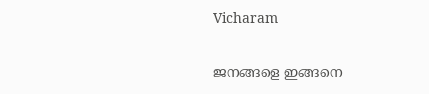Vicharam

ജനങ്ങളെ ഇങ്ങനെ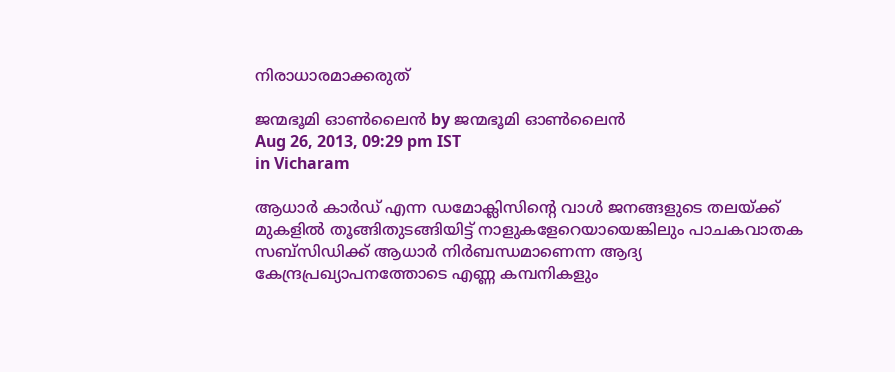നിരാധാരമാക്കരുത്‌

ജന്മഭൂമി ഓണ്‍ലൈന്‍ by ജന്മഭൂമി ഓണ്‍ലൈന്‍
Aug 26, 2013, 09:29 pm IST
in Vicharam

ആധാര്‍ കാര്‍ഡ്‌ എന്ന ഡമോക്ലിസിന്റെ വാള്‍ ജനങ്ങളുടെ തലയ്‌ക്ക്‌ മുകളില്‍ തൂങ്ങിതുടങ്ങിയിട്ട്‌ നാളുകളേറെയായെങ്കിലും പാചകവാതക സബ്സിഡിക്ക്‌ ആധാര്‍ നിര്‍ബന്ധമാണെന്ന ആദ്യ കേന്ദ്രപ്രഖ്യാപനത്തോടെ എണ്ണ കമ്പനികളും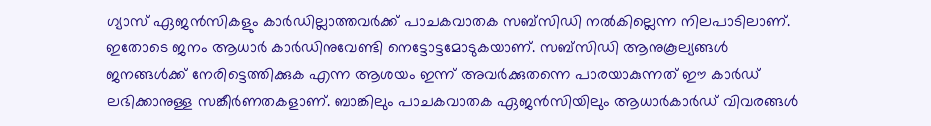ഗ്യാസ്‌ ഏജന്‍സികളും കാര്‍ഡില്ലാത്തവര്‍ക്ക്‌ പാചകവാതക സബ്സിഡി നല്‍കില്ലെന്ന നിലപാടിലാണ്‌. ഇതോടെ ജനം ആധാര്‍ കാര്‍ഡിനുവേണ്ടി നെട്ടോട്ടമോടുകയാണ്‌. സബ്സിഡി ആനുകൂല്യങ്ങള്‍ ജനങ്ങള്‍ക്ക്‌ നേരിട്ടെത്തിക്കുക എന്ന ആശയം ഇന്ന്‌ അവര്‍ക്കുതന്നെ പാരയാകുന്നത്‌ ഈ കാര്‍ഡ്‌ ലഭിക്കാനുള്ള സങ്കീര്‍ണതകളാണ്‌. ബാങ്കിലും പാചകവാതക ഏജന്‍സിയിലും ആധാര്‍കാര്‍ഡ്‌ വിവരങ്ങള്‍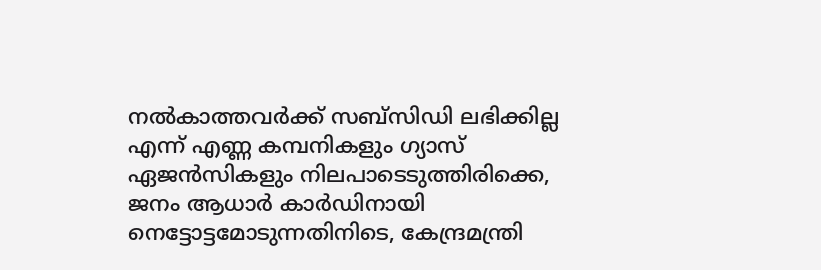നല്‍കാത്തവര്‍ക്ക്‌ സബ്സിഡി ലഭിക്കില്ല എന്ന്‌ എണ്ണ കമ്പനികളും ഗ്യാസ്‌ ഏജന്‍സികളും നിലപാടെടുത്തിരിക്കെ, ജനം ആധാര്‍ കാര്‍ഡിനായി നെട്ടോട്ടമോടുന്നതിനിടെ, കേന്ദ്രമന്ത്രി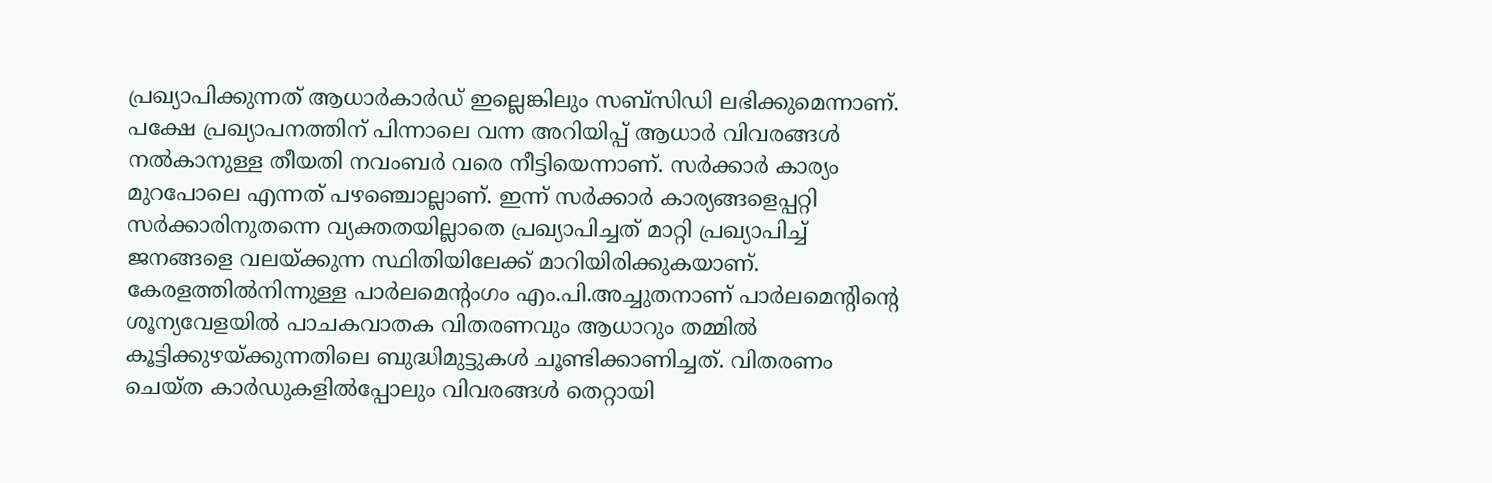പ്രഖ്യാപിക്കുന്നത്‌ ആധാര്‍കാര്‍ഡ്‌ ഇല്ലെങ്കിലും സബ്സിഡി ലഭിക്കുമെന്നാണ്‌. പക്ഷേ പ്രഖ്യാപനത്തിന്‌ പിന്നാലെ വന്ന അറിയിപ്പ്‌ ആധാര്‍ വിവരങ്ങള്‍ നല്‍കാനുള്ള തീയതി നവംബര്‍ വരെ നീട്ടിയെന്നാണ്‌. സര്‍ക്കാര്‍ കാര്യം മുറപോലെ എന്നത്‌ പഴഞ്ചൊല്ലാണ്‌. ഇന്ന്‌ സര്‍ക്കാര്‍ കാര്യങ്ങളെപ്പറ്റി സര്‍ക്കാരിനുതന്നെ വ്യക്തതയില്ലാതെ പ്രഖ്യാപിച്ചത്‌ മാറ്റി പ്രഖ്യാപിച്ച്‌ ജനങ്ങളെ വലയ്‌ക്കുന്ന സ്ഥിതിയിലേക്ക്‌ മാറിയിരിക്കുകയാണ്‌.
കേരളത്തില്‍നിന്നുള്ള പാര്‍ലമെന്റംഗം എം.പി.അച്ചുതനാണ്‌ പാര്‍ലമെന്റിന്റെ ശൂന്യവേളയില്‍ പാചകവാതക വിതരണവും ആധാറും തമ്മില്‍ കൂട്ടിക്കുഴയ്‌ക്കുന്നതിലെ ബുദ്ധിമുട്ടുകള്‍ ചൂണ്ടിക്കാണിച്ചത്‌. വിതരണം ചെയ്ത കാര്‍ഡുകളില്‍പ്പോലും വിവരങ്ങള്‍ തെറ്റായി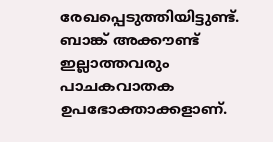രേഖപ്പെടുത്തിയിട്ടുണ്ട്‌. ബാങ്ക്‌ അക്കൗണ്ട്‌ ഇല്ലാത്തവരും പാചകവാതക ഉപഭോക്താക്കളാണ്‌.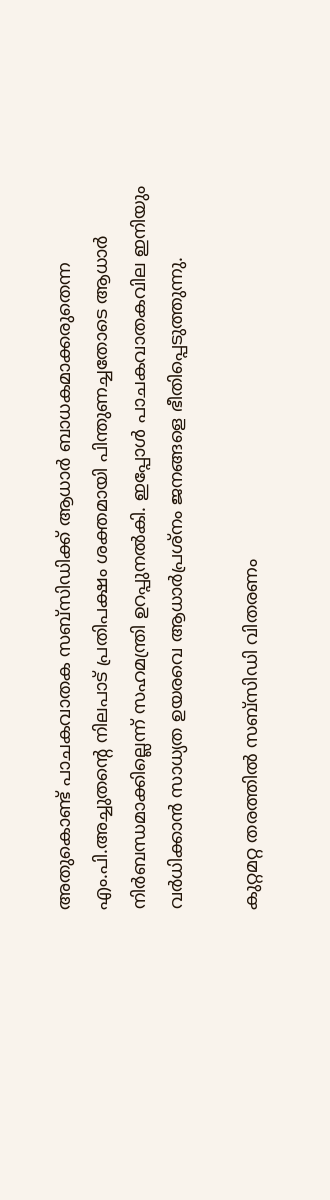അതുകൊണ്ട്‌ പാചകവാതക സബ്സിഡിക്ക്‌ ആധാര്‍ ബാധകമാക്കരുതെന്ന എം.പി.അച്ചുതന്റെ നിലപാട്‌ പ്രതിപക്ഷം ശക്തമായി പിന്തുണച്ചതോടെ ആധാര്‍ നിര്‍ബന്ധമാക്കില്ലെന്ന്‌ സഹമന്ത്രി ഉറപ്പുനല്‍കി. ഇപ്പോള്‍ പാചകവാതകവില ഇനിയും വര്‍ധിക്കാന്‍ സാധ്യത ഉയരവെ ആധാര്‍പ്രശ്നം ജനങ്ങളെ ഭീതിപ്പെടുത്തുന്നു.

കുറ്റമറ്റ തരത്തില്‍ സബ്സിഡി വിതരണം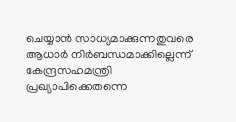ചെയ്യാന്‍ സാധ്യമാക്കുന്നതുവരെ ആധാര്‍ നിര്‍ബന്ധമാക്കില്ലെന്ന്‌ കേന്ദ്രസഹമന്ത്രി പ്രഖ്യാപിക്കെതന്നെ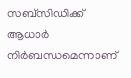സബ്സിഡിക്ക്‌ ആധാര്‍ നിര്‍ബന്ധമെന്നാണ്‌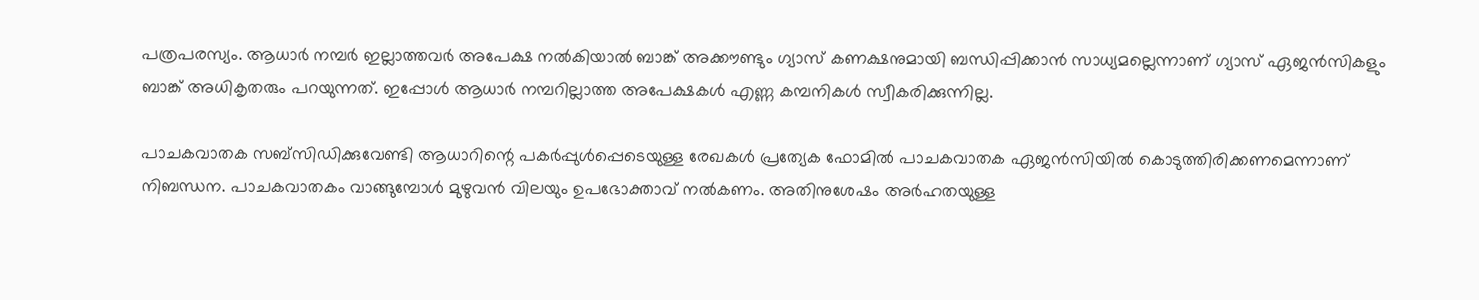പത്രപരസ്യം. ആധാര്‍ നമ്പര്‍ ഇല്ലാത്തവര്‍ അപേക്ഷ നല്‍കിയാല്‍ ബാങ്ക്‌ അക്കൗണ്ടും ഗ്യാസ്‌ കണക്ഷനുമായി ബന്ധിപ്പിക്കാന്‍ സാധ്യമല്ലെന്നാണ്‌ ഗ്യാസ്‌ ഏജന്‍സികളും ബാങ്ക്‌ അധികൃതരും പറയുന്നത്‌. ഇപ്പോള്‍ ആധാര്‍ നമ്പറില്ലാത്ത അപേക്ഷകള്‍ എണ്ണ കമ്പനികള്‍ സ്വീകരിക്കുന്നില്ല.

പാചകവാതക സബ്സിഡിക്കുവേണ്ടി ആധാറിന്റെ പകര്‍പ്പുള്‍പ്പെടെയുള്ള രേഖകള്‍ പ്രത്യേക ഫോമില്‍ പാചകവാതക ഏജന്‍സിയില്‍ കൊടുത്തിരിക്കണമെന്നാണ്‌ നിബന്ധന. പാചകവാതകം വാങ്ങുമ്പോള്‍ മുഴുവന്‍ വിലയും ഉപഭോക്താവ്‌ നല്‍കണം. അതിനുശേഷം അര്‍ഹതയുള്ള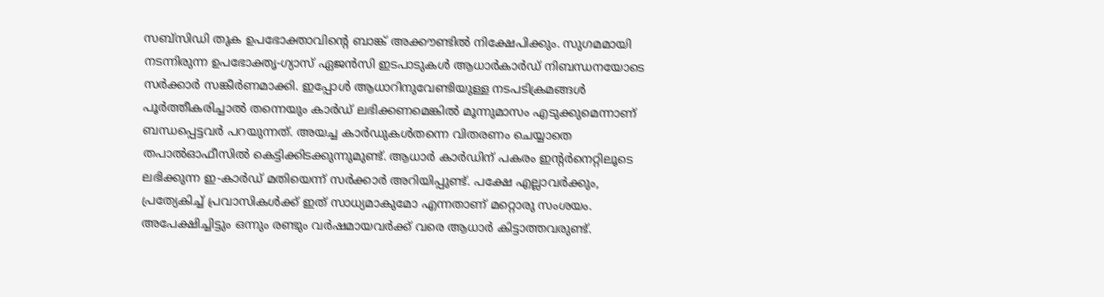സബ്സിഡി തുക ഉപഭോക്താവിന്റെ ബാങ്ക്‌ അക്കൗണ്ടില്‍ നിക്ഷേപിക്കും. സുഗമമായി നടന്നിരുന്ന ഉപഭോക്തൃ-ഗ്യാസ്‌ ഏജന്‍സി ഇടപാടുകള്‍ ആധാര്‍കാര്‍ഡ്‌ നിബന്ധനയോടെ സര്‍ക്കാര്‍ സങ്കീര്‍ണമാക്കി. ഇപ്പോള്‍ ആധാറിനുവേണ്ടിയുള്ള നടപടിക്രമങ്ങള്‍ പൂര്‍ത്തീകരിച്ചാല്‍ തന്നെയും കാര്‍ഡ്‌ ലഭിക്കണമെങ്കില്‍ മൂന്നുമാസം എടുക്കുമെന്നാണ്‌ ബന്ധപ്പെട്ടവര്‍ പറയുന്നത്‌. അയച്ച കാര്‍ഡുകള്‍തന്നെ വിതരണം ചെയ്യാതെ തപാല്‍ഓഫീസില്‍ കെട്ടിക്കിടക്കുന്നുമുണ്ട്‌. ആധാര്‍ കാര്‍ഡിന്‌ പകരം ഇന്റര്‍നെറ്റിലൂടെ ലഭിക്കുന്ന ഇ-കാര്‍ഡ്‌ മതിയെന്ന്‌ സര്‍ക്കാര്‍ അറിയിപ്പുണ്ട്‌. പക്ഷേ എല്ലാവര്‍ക്കും, പ്രത്യേകിച്ച്‌ പ്രവാസികള്‍ക്ക്‌ ഇത്‌ സാധ്യമാകുമോ എന്നതാണ്‌ മറ്റൊരു സംശയം. അപേക്ഷിച്ചിട്ടും ഒന്നും രണ്ടും വര്‍ഷമായവര്‍ക്ക്‌ വരെ ആധാര്‍ കിട്ടാത്തവരുണ്ട്‌.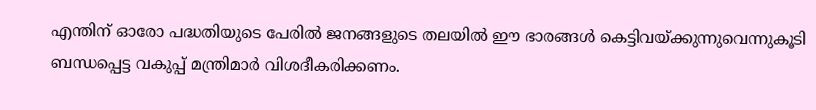എന്തിന്‌ ഓരോ പദ്ധതിയുടെ പേരില്‍ ജനങ്ങളുടെ തലയില്‍ ഈ ഭാരങ്ങള്‍ കെട്ടിവയ്‌ക്കുന്നുവെന്നുകൂടി ബന്ധപ്പെട്ട വകുപ്പ്‌ മന്ത്രിമാര്‍ വിശദീകരിക്കണം.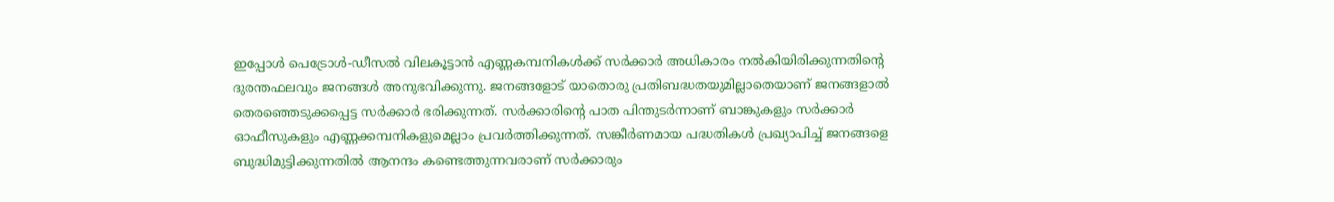ഇപ്പോള്‍ പെട്രോള്‍-ഡീസല്‍ വിലകൂട്ടാന്‍ എണ്ണകമ്പനികള്‍ക്ക്‌ സര്‍ക്കാര്‍ അധികാരം നല്‍കിയിരിക്കുന്നതിന്റെ ദുരന്തഫലവും ജനങ്ങള്‍ അനുഭവിക്കുന്നു. ജനങ്ങളോട്‌ യാതൊരു പ്രതിബദ്ധതയുമില്ലാതെയാണ്‌ ജനങ്ങളാല്‍ തെരഞ്ഞെടുക്കപ്പെട്ട സര്‍ക്കാര്‍ ഭരിക്കുന്നത്‌. സര്‍ക്കാരിന്റെ പാത പിന്തുടര്‍ന്നാണ്‌ ബാങ്കുകളും സര്‍ക്കാര്‍ ഓഫീസുകളും എണ്ണക്കമ്പനികളുമെല്ലാം പ്രവര്‍ത്തിക്കുന്നത്‌. സങ്കീര്‍ണമായ പദ്ധതികള്‍ പ്രഖ്യാപിച്ച്‌ ജനങ്ങളെ ബുദ്ധിമുട്ടിക്കുന്നതില്‍ ആനന്ദം കണ്ടെത്തുന്നവരാണ്‌ സര്‍ക്കാരും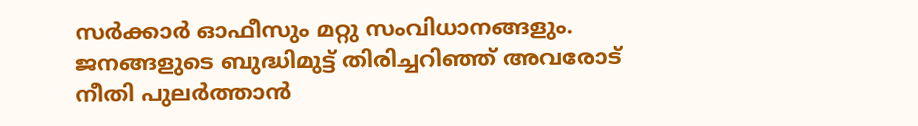സര്‍ക്കാര്‍ ഓഫീസും മറ്റു സംവിധാനങ്ങളും. ജനങ്ങളുടെ ബുദ്ധിമുട്ട്‌ തിരിച്ചറിഞ്ഞ്‌ അവരോട്‌ നീതി പുലര്‍ത്താന്‍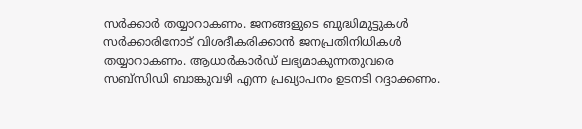സര്‍ക്കാര്‍ തയ്യാറാകണം. ജനങ്ങളുടെ ബുദ്ധിമുട്ടുകള്‍ സര്‍ക്കാരിനോട്‌ വിശദീകരിക്കാന്‍ ജനപ്രതിനിധികള്‍ തയ്യാറാകണം. ആധാര്‍കാര്‍ഡ്‌ ലഭ്യമാകുന്നതുവരെ സബ്സിഡി ബാങ്കുവഴി എന്ന പ്രഖ്യാപനം ഉടനടി റദ്ദാക്കണം.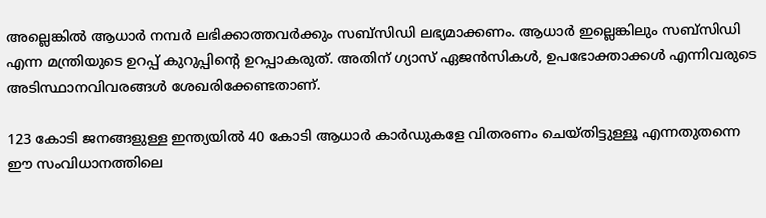അല്ലെങ്കില്‍ ആധാര്‍ നമ്പര്‍ ലഭിക്കാത്തവര്‍ക്കും സബ്സിഡി ലഭ്യമാക്കണം. ആധാര്‍ ഇല്ലെങ്കിലും സബ്സിഡി എന്ന മന്ത്രിയുടെ ഉറപ്പ്‌ കുറുപ്പിന്റെ ഉറപ്പാകരുത്‌. അതിന്‌ ഗ്യാസ്‌ ഏജന്‍സികള്‍, ഉപഭോക്താക്കള്‍ എന്നിവരുടെ അടിസ്ഥാനവിവരങ്ങള്‍ ശേഖരിക്കേണ്ടതാണ്‌.

123 കോടി ജനങ്ങളുള്ള ഇന്ത്യയില്‍ 40 കോടി ആധാര്‍ കാര്‍ഡുകളേ വിതരണം ചെയ്തിട്ടുള്ളൂ എന്നതുതന്നെ ഈ സംവിധാനത്തിലെ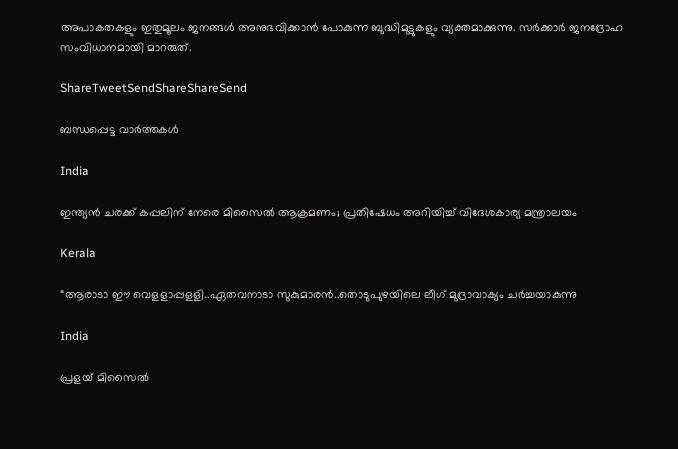അപാകതകളും ഇതുമൂലം ജനങ്ങള്‍ അനുഭവിക്കാന്‍ പോകുന്ന ബുദ്ധിമുട്ടുകളും വ്യക്തമാക്കുന്നു. സര്‍ക്കാര്‍ ജനദ്രോഹ സംവിധാനമായി മാറരുത്‌.

ShareTweetSendShareShareSend

ബന്ധപ്പെട്ട വാര്‍ത്തകള്‍

India

ഇന്ത്യൻ ചരക്ക് കപ്പലിന് നേരെ മിസൈൽ ആക്രമണം; പ്രതിഷേധം അറിയിച്ച് വിദേശകാര്യ മന്ത്രാലയം

Kerala

“ആരാടാ ഈ വെളളാപ്പളളി..ഏതവനാടാ സുകുമാരൻ..തൊടുപുഴയിലെ ലീഗ് മുദ്രാവാക്യം ചര്‍ച്ചയാകുന്നു

India

പ്രളയ് മിസൈല്‍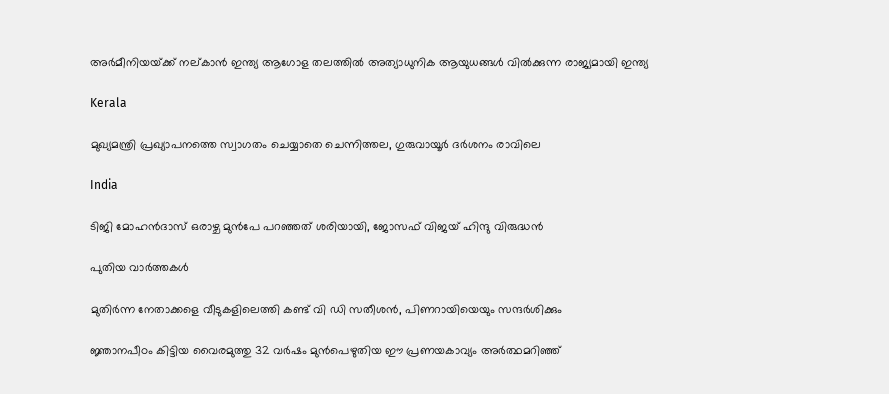അര്‍മീനിയയ്‌ക്ക് നല‍്കാന്‍ ഇന്ത്യ ആഗോള തലത്തില്‍ അത്യാധുനിക ആയുധങ്ങള്‍ വില്‍ക്കുന്ന രാജ്യമായി ഇന്ത്യ

Kerala

മുഖ്യമന്ത്രി പ്രഖ്യാപനത്തെ സ്വാഗതം ചെയ്യാതെ ചെന്നിത്തല, ഗുരുവായൂര്‍ ദര്‍ശനം രാവിലെ

India

ടിജി മോഹന്‍ദാസ് ഒരാഴ്ച മുന്‍പേ പറഞ്ഞത് ശരിയായി, ജോസഫ് വിജയ് ഹിന്ദു വിരുദ്ധന്‍

പുതിയ വാര്‍ത്തകള്‍

മുതിര്‍ന്ന നേതാക്കളെ വീടുകളിലെത്തി കണ്ട് വി ഡി സതീശന്‍, പിണറായിയെയും സന്ദര്‍ശിക്കും

ജ്ഞാനപീഠം കിട്ടിയ വൈരമുത്തു 32 വര്‍ഷം മുന്‍പെഴുതിയ ഈ പ്രണയകാവ്യം അര്‍ത്ഥമറിഞ്ഞ്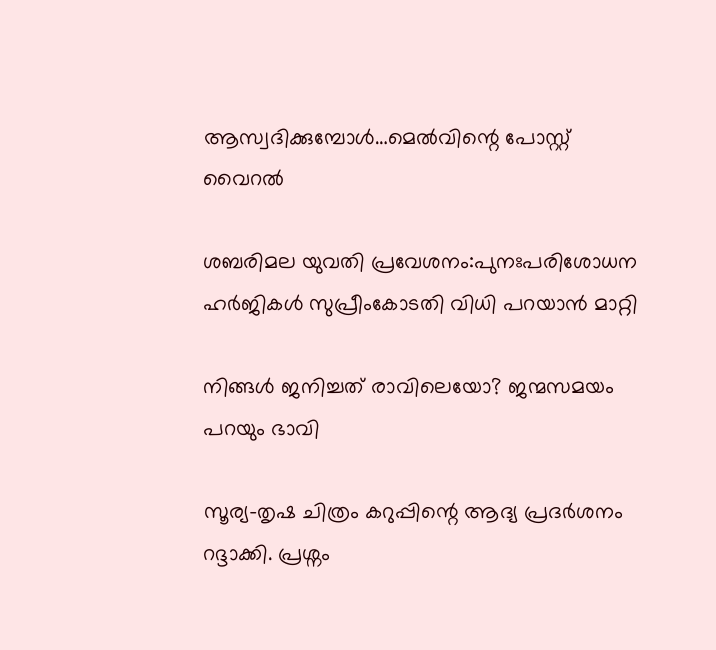ആസ്വദിക്കുമ്പോള്‍…മെല്‍വിന്റെ പോസ്റ്റ് വൈറല്‍

ശബരിമല യുവതി പ്രവേശനം:പുനഃപരിശോധന ഹര്‍ജികള്‍ സുപ്രീംകോടതി വിധി പറയാന്‍ മാറ്റി

നിങ്ങൾ ജനിച്ചത് രാവിലെയോ? ജന്മസമയം പറയും ഭാവി

സൂര്യ-തൃഷ ചിത്രം കറുപ്പിന്റെ ആദ്യ പ്രദർശനം റദ്ദാക്കി. പ്രശ്നം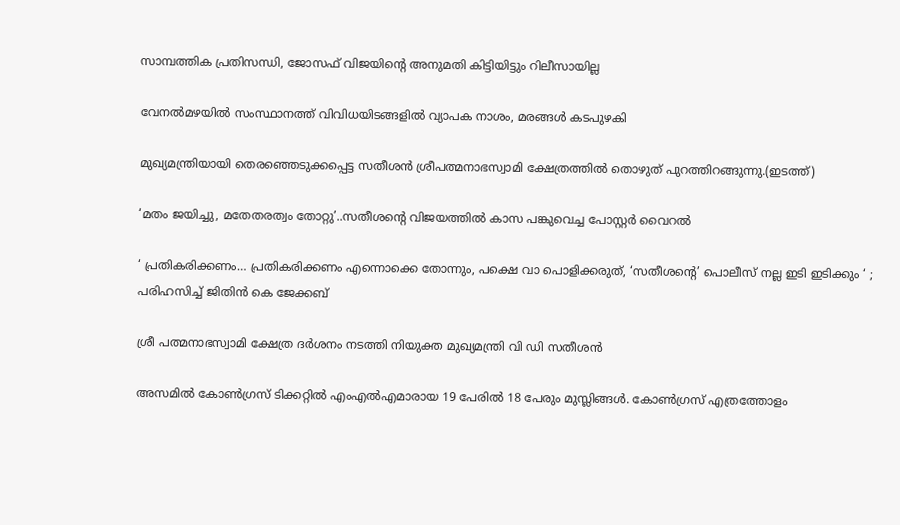സാമ്പത്തിക പ്രതിസന്ധി, ജോസഫ് വിജയിന്റെ അനുമതി കിട്ടിയിട്ടും റിലീസായില്ല

വേനല്‍മഴയില്‍ സംസ്ഥാനത്ത് വിവിധയിടങ്ങളില്‍ വ്യാപക നാശം, മരങ്ങള്‍ കടപുഴകി

മുഖ്യമന്ത്രിയായി തെരഞ്ഞെടുക്കപ്പെട്ട സതീശന്‍ ശ്രീപത്മനാഭസ്വാമി ക്ഷേത്രത്തില്‍ തൊഴുത് പുറത്തിറങ്ങുന്നു.(ഇടത്ത്)

‘മതം ജയിച്ചു, മതേതരത്വം തോറ്റു’..സതീശന്റെ വിജയത്തില്‍ കാസ പങ്കുവെച്ച പോസ്റ്റര്‍ വൈറല്‍

‘ പ്രതികരിക്കണം… പ്രതികരിക്കണം എന്നൊക്കെ തോന്നും, പക്ഷെ വാ പൊളിക്കരുത്, ‘സതീശന്റെ’ പൊലീസ് നല്ല ഇടി ഇടിക്കും ‘ ; പരിഹസിച്ച് ജിതിൻ കെ ജേക്കബ്

ശ്രീ പത്മനാഭസ്വാമി ക്ഷേത്ര ദര്‍ശനം നടത്തി നിയുക്ത മുഖ്യമന്ത്രി വി ഡി സതീശന്‍

അസമില്‍ കോണ്‍ഗ്രസ് ടിക്കറ്റില്‍ എംഎല്‍എമാരായ 19 പേരില്‍ 18 പേരും മുസ്ലിങ്ങള്‍. കോണ്‍ഗ്രസ് എത്രത്തോളം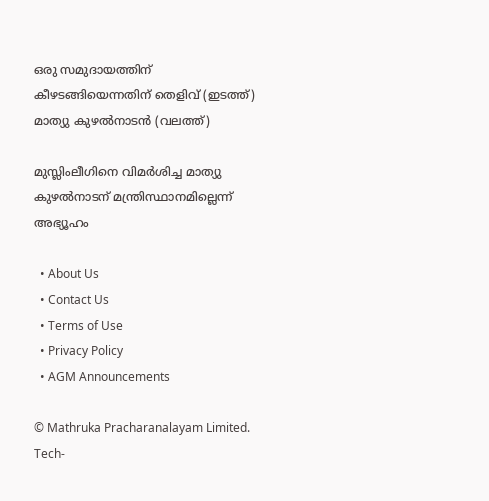ഒരു സമുദായത്തിന് കീഴടങ്ങിയെന്നതിന് തെളിവ് (ഇടത്ത്) മാത്യു കുഴല്‍നാടന്‍ (വലത്ത്)

മുസ്ലിംലീഗിനെ വിമര്‍ശിച്ച മാത്യു കുഴല്‍നാടന് മന്ത്രിസ്ഥാനമില്ലെന്ന് അഭ്യൂഹം

  • About Us
  • Contact Us
  • Terms of Use
  • Privacy Policy
  • AGM Announcements

© Mathruka Pracharanalayam Limited.
Tech-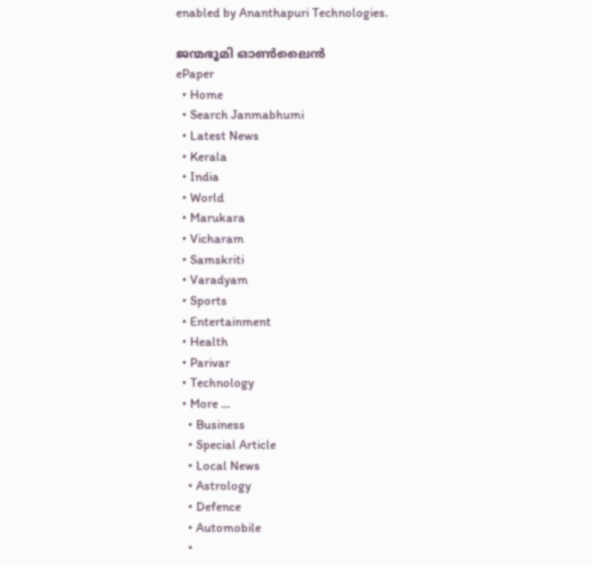enabled by Ananthapuri Technologies.

ജന്മഭൂമി ഓണ്‍ലൈന്‍
ePaper
  • Home
  • Search Janmabhumi
  • Latest News
  • Kerala
  • India
  • World
  • Marukara
  • Vicharam
  • Samskriti
  • Varadyam
  • Sports
  • Entertainment
  • Health
  • Parivar
  • Technology
  • More …
    • Business
    • Special Article
    • Local News
    • Astrology
    • Defence
    • Automobile
    •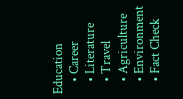Education
    • Career
    • Literature
    • Travel
    • Agriculture
    • Environment
    • Fact Check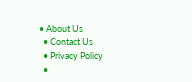• About Us
  • Contact Us
  • Privacy Policy
  •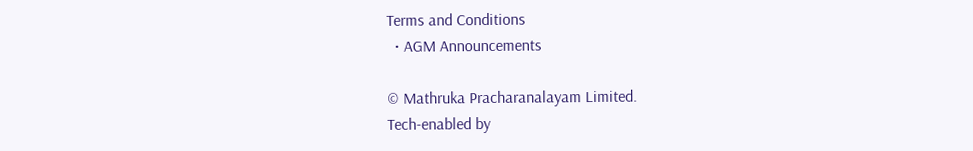Terms and Conditions
  • AGM Announcements

© Mathruka Pracharanalayam Limited.
Tech-enabled by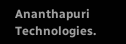Ananthapuri Technologies.